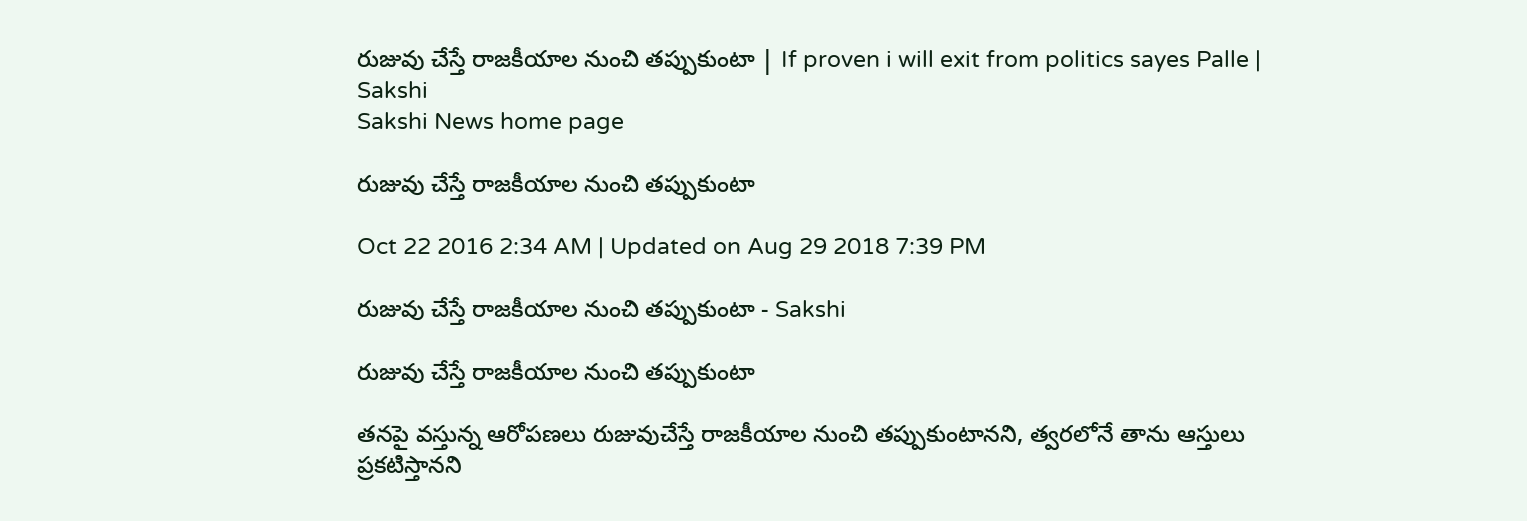రుజువు చేస్తే రాజకీయాల నుంచి తప్పుకుంటా | If proven i will exit from politics sayes Palle | Sakshi
Sakshi News home page

రుజువు చేస్తే రాజకీయాల నుంచి తప్పుకుంటా

Oct 22 2016 2:34 AM | Updated on Aug 29 2018 7:39 PM

రుజువు చేస్తే రాజకీయాల నుంచి తప్పుకుంటా - Sakshi

రుజువు చేస్తే రాజకీయాల నుంచి తప్పుకుంటా

తనపై వస్తున్న ఆరోపణలు రుజువుచేస్తే రాజకీయాల నుంచి తప్పుకుంటానని, త్వరలోనే తాను ఆస్తులు ప్రకటిస్తానని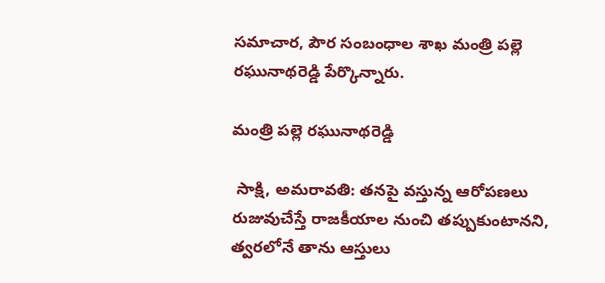సమాచార, పౌర సంబంధాల శాఖ మంత్రి పల్లె రఘునాథరెడ్డి పేర్కొన్నారు.

మంత్రి పల్లె రఘునాథరెడ్డి

 సాక్షి, అమరావతి: తనపై వస్తున్న ఆరోపణలు రుజువుచేస్తే రాజకీయాల నుంచి తప్పుకుంటానని, త్వరలోనే తాను ఆస్తులు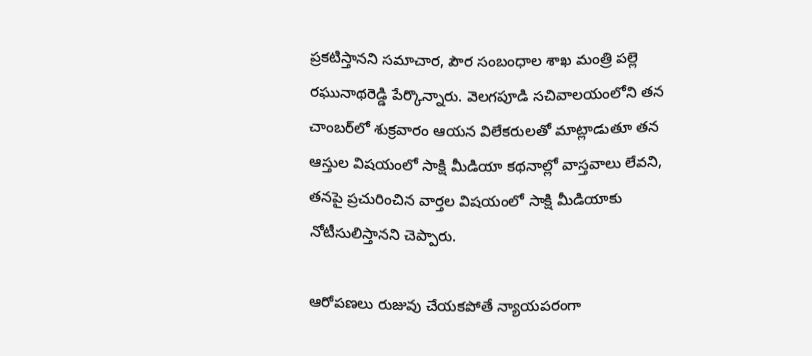ప్రకటిస్తానని సమాచార, పౌర సంబంధాల శాఖ మంత్రి పల్లె రఘునాథరెడ్డి పేర్కొన్నారు. వెలగపూడి సచివాలయంలోని తన చాంబర్‌లో శుక్రవారం ఆయన విలేకరులతో మాట్లాడుతూ తన ఆస్తుల విషయంలో సాక్షి మీడియా కథనాల్లో వాస్తవాలు లేవని, తనపై ప్రచురించిన వార్తల విషయంలో సాక్షి మీడియాకు నోటీసులిస్తానని చెప్పారు.

ఆరోపణలు రుజువు చేయకపోతే న్యాయపరంగా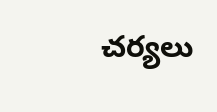చర్యలు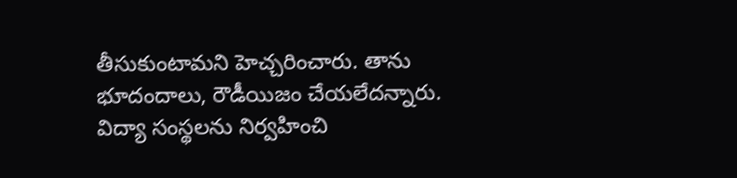తీసుకుంటామని హెచ్చరించారు. తాను భూదందాలు, రౌడీయిజం చేయలేదన్నారు. విద్యా సంస్థలను నిర్వహించి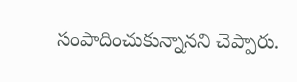సంపాదించుకున్నానని చెప్పారు.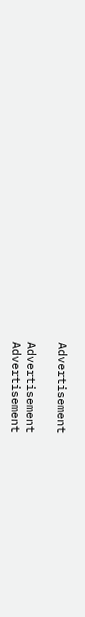Advertisement

Advertisement
Advertisement